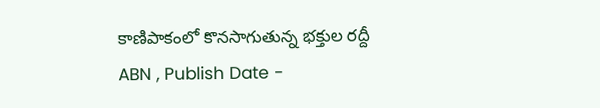కాణిపాకంలో కొనసాగుతున్న భక్తుల రద్దీ
ABN , Publish Date -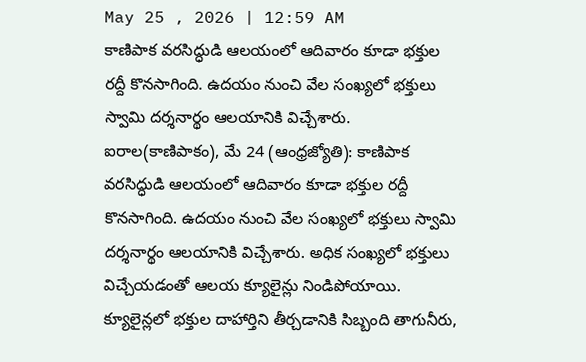May 25 , 2026 | 12:59 AM
కాణిపాక వరసిద్ధుడి ఆలయంలో ఆదివారం కూడా భక్తుల రద్దీ కొనసాగింది. ఉదయం నుంచి వేల సంఖ్యలో భక్తులు స్వామి దర్శనార్థం ఆలయానికి విచ్చేశారు.
ఐరాల(కాణిపాకం), మే 24 (ఆంధ్రజ్యోతి): కాణిపాక వరసిద్ధుడి ఆలయంలో ఆదివారం కూడా భక్తుల రద్దీ కొనసాగింది. ఉదయం నుంచి వేల సంఖ్యలో భక్తులు స్వామి దర్శనార్థం ఆలయానికి విచ్చేశారు. అధిక సంఖ్యలో భక్తులు విచ్చేయడంతో ఆలయ క్యూలైన్లు నిండిపోయాయి. క్యూలైన్లలో భక్తుల దాహార్తిని తీర్చడానికి సిబ్బంది తాగునీరు,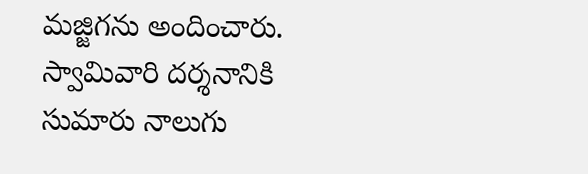మజ్జిగను అందించారు. స్వామివారి దర్శనానికి సుమారు నాలుగు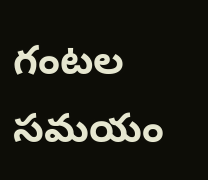గంటల సమయం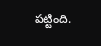పట్టింది.